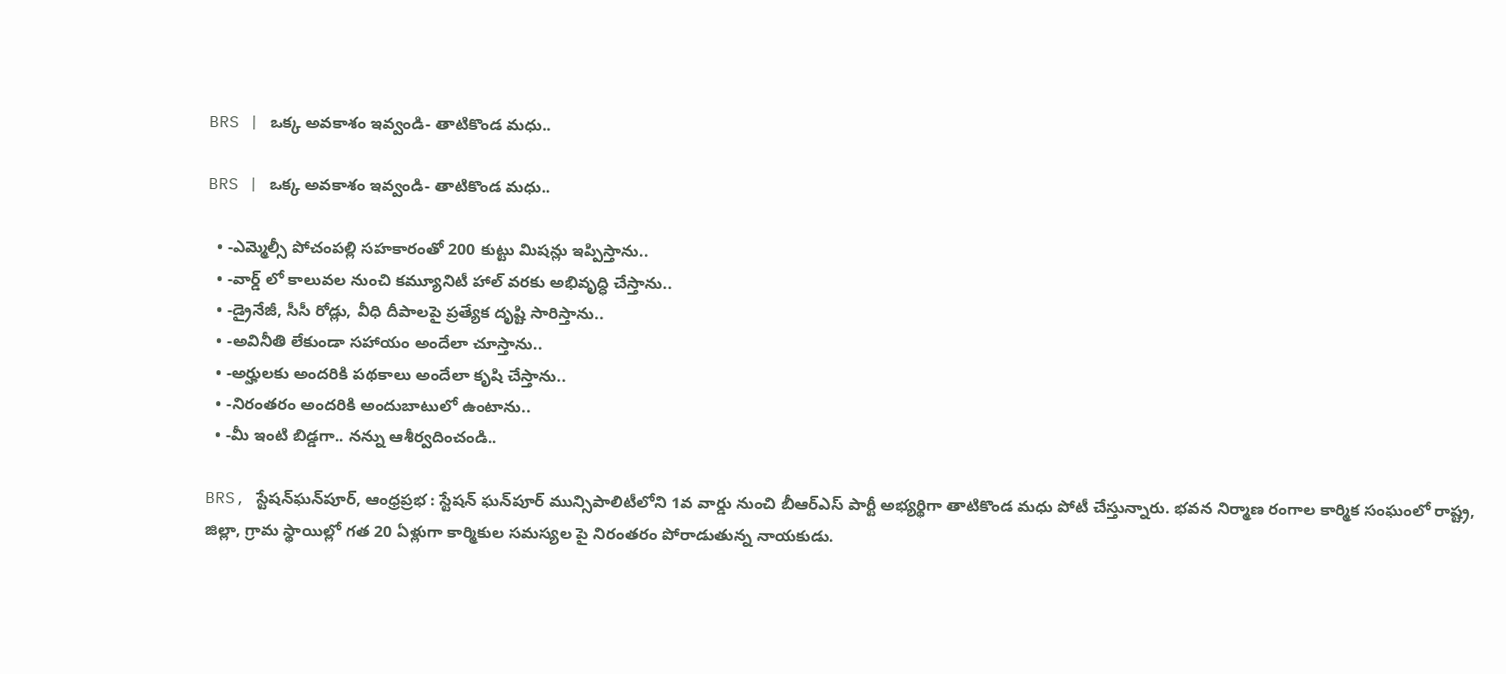BRS | ఒక్క అవకాశం ఇవ్వండి- తాటికొండ మధు..

BRS | ఒక్క అవకాశం ఇవ్వండి- తాటికొండ మధు..

  • -ఎమ్మెల్సీ పోచంపల్లి సహకారంతో 200 కుట్టు మిషన్లు ఇప్పిస్తాను..
  • -వార్డ్ లో కాలువల నుంచి కమ్యూనిటీ హాల్ వరకు అభివృద్ధి చేస్తాను..
  • -డ్రైనేజీ, సీసీ రోడ్లు, వీధి దీపాలపై ప్రత్యేక దృష్టి సారిస్తాను..
  • -అవినీతి లేకుండా సహాయం అందేలా చూస్తాను..
  • -అర్హులకు అందరికి పథకాలు అందేలా కృషి చేస్తాను..
  • -నిరంతరం అందరికి అందుబాటులో ఉంటాను..
  • -మీ ఇంటి బిడ్డగా.. నన్ను ఆశీర్వదించండి..

BRS, స్టేషన్‌ఘన్‌పూర్, ఆంధ్రప్రభ : స్టేషన్ ఘన్‌పూర్ మున్సిపాలిటీలోని 1వ వార్డు నుంచి బీఆర్‌ఎస్ పార్టీ అభ్యర్థిగా తాటికొండ మధు పోటీ చేస్తున్నారు. భవన నిర్మాణ రంగాల కార్మిక సంఘంలో రాష్ట్ర, జిల్లా, గ్రామ స్థాయిల్లో గత 20 ఏళ్లుగా కార్మికుల సమస్యల పై నిరంతరం పోరాడుతున్న నాయకుడు.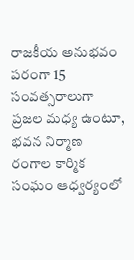రాజకీయ అనుభవం పరంగా 15 సంవత్సరాలుగా ప్రజల మధ్య ఉంటూ, భవన నిర్మాణ రంగాల కార్మిక సంఘం ఆధ్వర్యంలో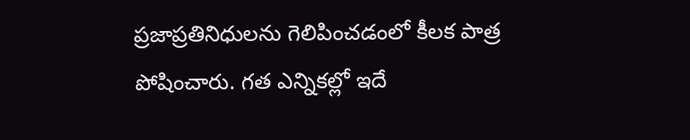ప్రజాప్రతినిధులను గెలిపించడంలో కీలక పాత్ర పోషించారు. గత ఎన్నికల్లో ఇదే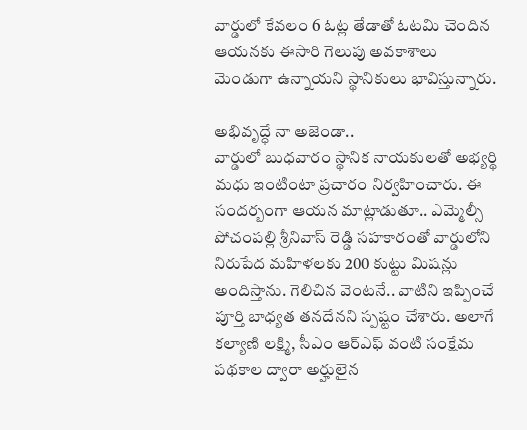వార్డులో కేవలం 6 ఓట్ల తేడాతో ఓటమి చెందిన ఆయనకు ఈసారి గెలుపు అవకాశాలు మెండుగా ఉన్నాయని స్థానికులు భావిస్తున్నారు.

అభివృద్ధే నా అజెండా..
వార్డులో బుధవారం స్థానిక నాయకులతో అభ్యర్థి మధు ఇంటింటా ప్రచారం నిర్వహించారు. ఈ సందర్బంగా ఆయన మాట్లాడుతూ.. ఎమ్మెల్సీ పోచంపల్లి శ్రీనివాస్ రెడ్డి సహకారంతో వార్డులోని నిరుపేద మహిళలకు 200 కుట్టు మిషన్లు అందిస్తాను. గెలిచిన వెంటనే.. వాటిని ఇప్పించే పూర్తి బాధ్యత తనదేనని స్పష్టం చేశారు. అలాగే కల్యాణి లక్ష్మి, సీఎం ఆర్‌ఎఫ్ వంటి సంక్షేమ పథకాల ద్వారా అర్హులైన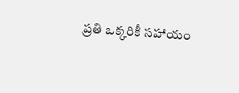ప్రతి ఒక్కరికీ సహాయం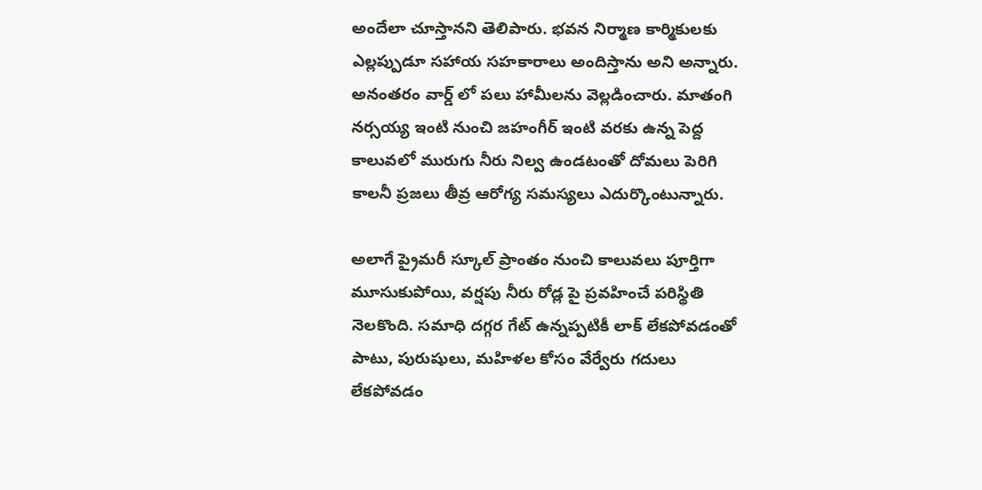అందేలా చూస్తానని తెలిపారు. భవన నిర్మాణ కార్మికులకు ఎల్లప్పుడూ సహాయ సహకారాలు అందిస్తాను అని అన్నారు. అనంతరం వార్డ్ లో పలు హామీలను వెల్లడించారు. మాతంగి నర్సయ్య ఇంటి నుంచి జహంగీర్ ఇంటి వరకు ఉన్న పెద్ద కాలువలో మురుగు నీరు నిల్వ ఉండటంతో దోమలు పెరిగి కాలనీ ప్రజలు తీవ్ర ఆరోగ్య సమస్యలు ఎదుర్కొంటున్నారు.

అలాగే ప్రైమరీ స్కూల్ ప్రాంతం నుంచి కాలువలు పూర్తిగా మూసుకుపోయి, వర్షపు నీరు రోడ్ల పై ప్రవహించే పరిస్థితి నెలకొంది. సమాధి దగ్గర గేట్ ఉన్నప్పటికీ లాక్ లేకపోవడంతో పాటు, పురుషులు, మహిళల కోసం వేర్వేరు గదులు లేకపోవడం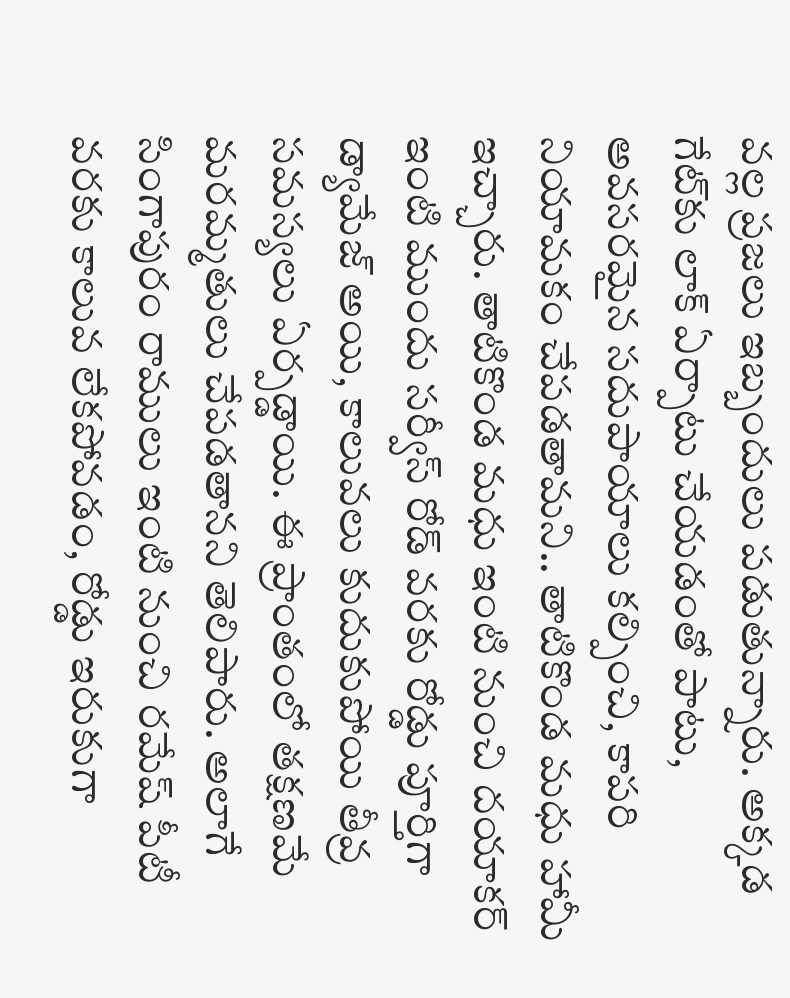వల్ల ప్రజలు ఇబ్బందులు పడుతున్నారు. అక్కడ గేట్‌కు లాక్ ఏర్పాటు చేయడంతో పాటు, అవసరమైన సదుపాయాలు కల్పించి, కాపరి నియామకం చేపడతామని.. తాటికొండ మధు హామీ ఇచ్చారు. తాటికొండ మధు ఇంటి నుంచి దయాకర్ ఇంటి ముందు సర్వీస్ రోడ్ వరకు రోడ్డు పూర్తిగా డ్యామేజ్ అయి, కాలువలు కుదుకుపోయి తీవ్ర సమస్యలు ఏర్పడ్డాయి. ఈ ప్రాంతంలో తక్షణమే మరమ్మతులు చేపడతానని తెలిపారు. అలాగే సింగాపురం రాములు ఇంటి నుంచి రమేష్ పీటీ వరకు కాలువ లేకపోవడం, రోడ్డు ఇరుకుగా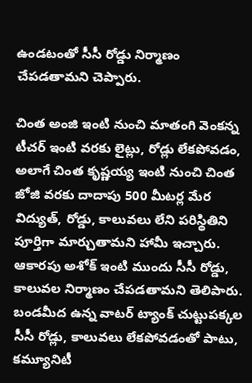ఉండటంతో సీసీ రోడ్డు నిర్మాణం చేపడతామని చెప్పారు.

చింత అంజి ఇంటి నుంచి మాతంగి వెంకన్న టీచర్ ఇంటి వరకు లైట్లు, రోడ్లు లేకపోవడం, అలాగే చింత కృష్ణయ్య ఇంటి నుంచి చింత జోజి వరకు దాదాపు 500 మీటర్ల మేర విద్యుత్, రోడ్డు, కాలువలు లేని పరిస్థితిని పూర్తిగా మార్చుతామని హామీ ఇచ్చారు. ఆకారపు అశోక్ ఇంటి ముందు సీసీ రోడ్డు, కాలువల నిర్మాణం చేపడతామని తెలిపారు. బండమీద ఉన్న వాటర్ ట్యాంక్ చుట్టుపక్కల సీసీ రోడ్లు, కాలువలు లేకపోవడంతో పాటు, కమ్యూనిటీ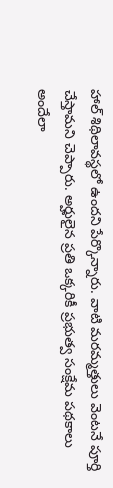హాల్ శిథిలావస్థలో ఉందని పేర్కొన్నారు. వాటి మరమ్మత్తులు వెంటనే పూర్తి చేస్తామని చెప్పారు. అర్హులైన ప్రతి ఒక్కరికీ ప్రభుత్వ సంక్షేమ పథకాలు అందేలా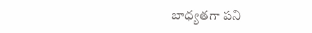బాధ్యతగా పని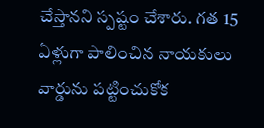చేస్తానని స్పష్టం చేశారు. గత 15 ఏళ్లుగా పాలించిన నాయకులు వార్డును పట్టించుకోక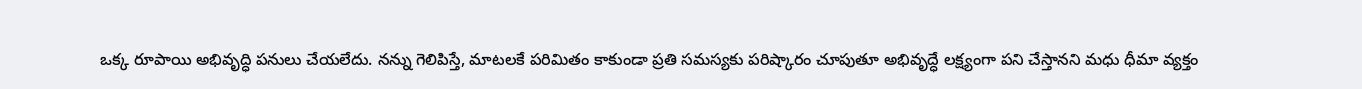ఒక్క రూపాయి అభివృద్ధి పనులు చేయలేదు. నన్ను గెలిపిస్తే, మాటలకే పరిమితం కాకుండా ప్రతి సమస్యకు పరిష్కారం చూపుతూ అభివృద్ధే లక్ష్యంగా పని చేస్తానని మధు ధీమా వ్యక్తం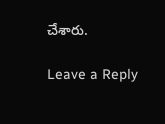చేశారు.

Leave a Reply